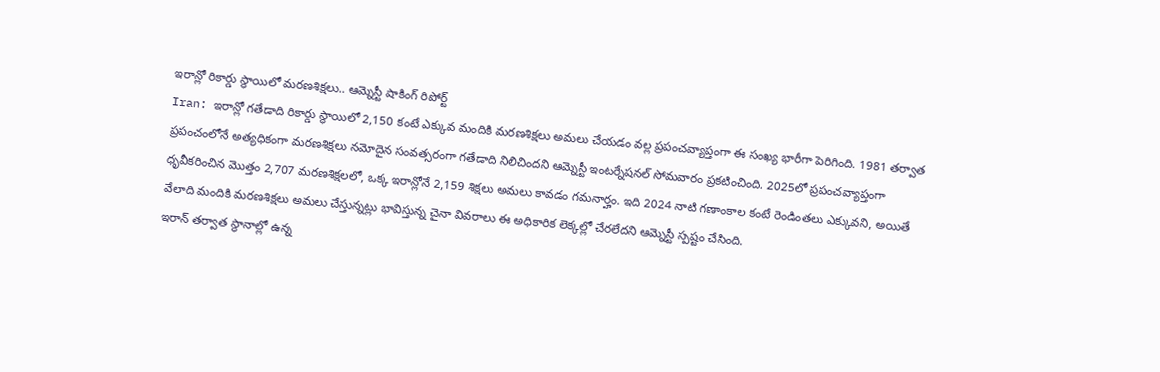ఇరాన్లో రికార్డు స్థాయిలో మరణశిక్షలు.. ఆమ్నెస్టీ షాకింగ్ రిపోర్ట్
Iran: ఇరాన్లో గతేడాది రికార్డు స్థాయిలో 2,150 కంటే ఎక్కువ మందికి మరణశిక్షలు అమలు చేయడం వల్ల ప్రపంచవ్యాప్తంగా ఈ సంఖ్య భారీగా పెరిగింది. 1981 తర్వాత ప్రపంచంలోనే అత్యధికంగా మరణశిక్షలు నమోదైన సంవత్సరంగా గతేడాది నిలిచిందని ఆమ్నెస్టీ ఇంటర్నేషనల్ సోమవారం ప్రకటించింది. 2025లో ప్రపంచవ్యాప్తంగా ధృవీకరించిన మొత్తం 2,707 మరణశిక్షలలో, ఒక్క ఇరాన్లోనే 2,159 శిక్షలు అమలు కావడం గమనార్హం. ఇది 2024 నాటి గణాంకాల కంటే రెండింతలు ఎక్కువని, అయితే వేలాది మందికి మరణశిక్షలు అమలు చేస్తున్నట్లు భావిస్తున్న చైనా వివరాలు ఈ అధికారిక లెక్కల్లో చేరలేదని ఆమ్నెస్టీ స్పష్టం చేసింది.
ఇరాన్ తర్వాత స్థానాల్లో ఉన్న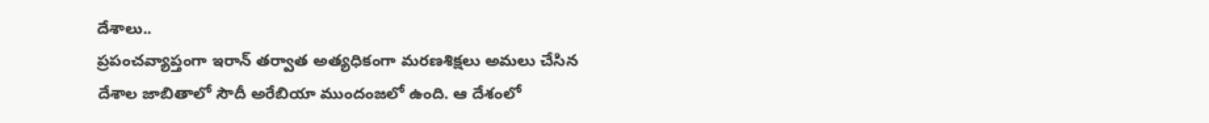దేశాలు..
ప్రపంచవ్యాప్తంగా ఇరాన్ తర్వాత అత్యధికంగా మరణశిక్షలు అమలు చేసిన దేశాల జాబితాలో సౌదీ అరేబియా ముందంజలో ఉంది. ఆ దేశంలో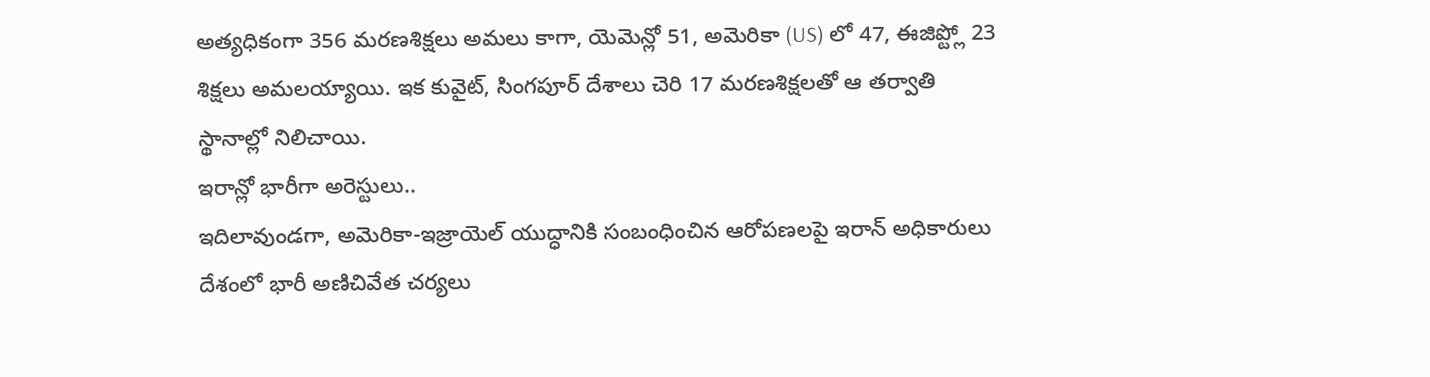అత్యధికంగా 356 మరణశిక్షలు అమలు కాగా, యెమెన్లో 51, అమెరికా (US) లో 47, ఈజిప్ట్లో 23 శిక్షలు అమలయ్యాయి. ఇక కువైట్, సింగపూర్ దేశాలు చెరి 17 మరణశిక్షలతో ఆ తర్వాతి స్థానాల్లో నిలిచాయి.
ఇరాన్లో భారీగా అరెస్టులు..
ఇదిలావుండగా, అమెరికా-ఇజ్రాయెల్ యుద్ధానికి సంబంధించిన ఆరోపణలపై ఇరాన్ అధికారులు దేశంలో భారీ అణిచివేత చర్యలు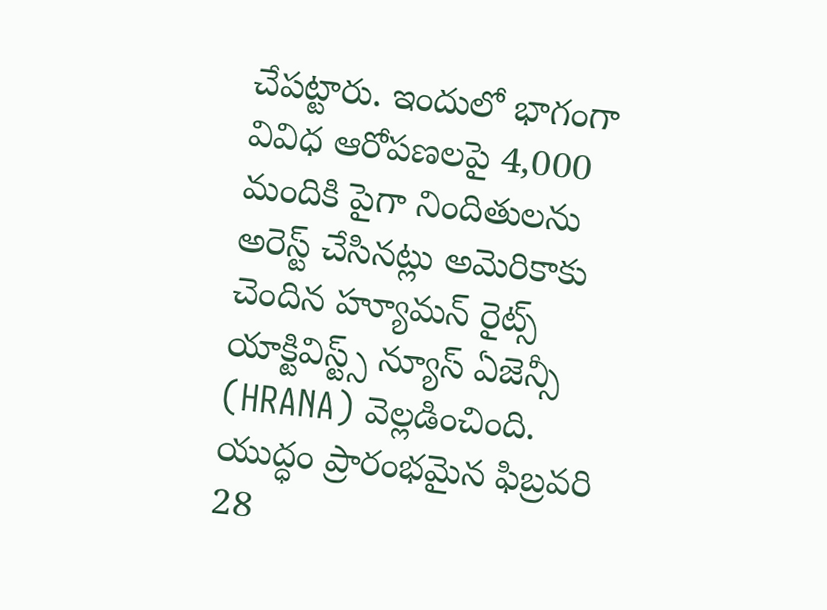చేపట్టారు. ఇందులో భాగంగా వివిధ ఆరోపణలపై 4,000 మందికి పైగా నిందితులను అరెస్ట్ చేసినట్లు అమెరికాకు చెందిన హ్యూమన్ రైట్స్ యాక్టివిస్ట్స్ న్యూస్ ఏజెన్సీ (HRANA) వెల్లడించింది. యుద్ధం ప్రారంభమైన ఫిబ్రవరి 28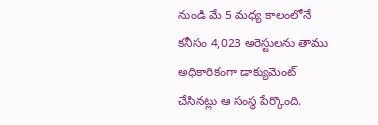నుండి మే 5 మధ్య కాలంలోనే కనీసం 4,023 అరెస్టులను తాము అధికారికంగా డాక్యుమెంట్ చేసినట్లు ఆ సంస్థ పేర్కొంది.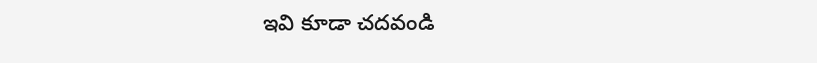ఇవి కూడా చదవండి